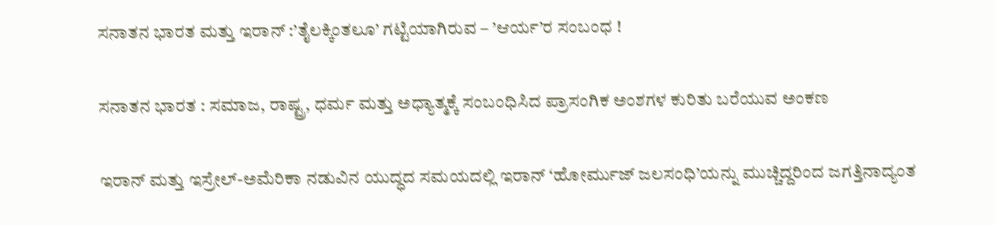ಸನಾತನ ಭಾರತ ಮತ್ತು ಇರಾನ್ :’ತೈಲಕ್ಕಿಂತಲೂ’ ಗಟ್ಟಿಯಾಗಿರುವ – ’ಆರ್ಯ’ರ ಸಂಬಂಧ !

ಸನಾತನ ಭಾರತ : ಸಮಾಜ, ರಾಷ್ಟ್ರ, ಧರ್ಮ ಮತ್ತು ಅಧ್ಯಾತ್ಮಕ್ಕೆ ಸಂಬಂಧಿಸಿದ ಪ್ರಾಸಂಗಿಕ ಅಂಶಗಳ ಕುರಿತು ಬರೆಯುವ ಅಂಕಣ

ಇರಾನ್ ಮತ್ತು ಇಸ್ರೇಲ್-ಅಮೆರಿಕಾ ನಡುವಿನ ಯುದ್ಧದ ಸಮಯದಲ್ಲಿ ಇರಾನ್ ‘ಹೋರ್ಮುಜ್ ಜಲಸಂಧಿ’ಯನ್ನು ಮುಚ್ಚಿದ್ದರಿಂದ ಜಗತ್ತಿನಾದ್ಯಂತ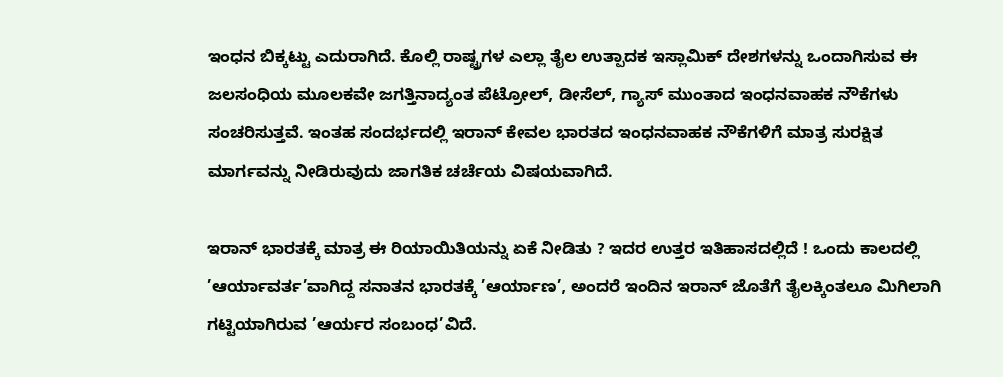ಇಂಧನ ಬಿಕ್ಕಟ್ಟು ಎದುರಾಗಿದೆ. ಕೊಲ್ಲಿ ರಾಷ್ಟ್ರಗಳ ಎಲ್ಲಾ ತೈಲ ಉತ್ಪಾದಕ ಇಸ್ಲಾಮಿಕ್ ದೇಶಗಳನ್ನು ಒಂದಾಗಿಸುವ ಈ ಜಲಸಂಧಿಯ ಮೂಲಕವೇ ಜಗತ್ತಿನಾದ್ಯಂತ ಪೆಟ್ರೋಲ್, ಡೀಸೆಲ್, ಗ್ಯಾಸ್ ಮುಂತಾದ ಇಂಧನವಾಹಕ ನೌಕೆಗಳು ಸಂಚರಿಸುತ್ತವೆ. ಇಂತಹ ಸಂದರ್ಭದಲ್ಲಿ ಇರಾನ್ ಕೇವಲ ಭಾರತದ ಇಂಧನವಾಹಕ ನೌಕೆಗಳಿಗೆ ಮಾತ್ರ ಸುರಕ್ಷಿತ ಮಾರ್ಗವನ್ನು ನೀಡಿರುವುದು ಜಾಗತಿಕ ಚರ್ಚೆಯ ವಿಷಯವಾಗಿದೆ.

ಇರಾನ್ ಭಾರತಕ್ಕೆ ಮಾತ್ರ ಈ ರಿಯಾಯಿತಿಯನ್ನು ಏಕೆ ನೀಡಿತು ? ಇದರ ಉತ್ತರ ಇತಿಹಾಸದಲ್ಲಿದೆ ! ಒಂದು ಕಾಲದಲ್ಲಿ ’ಆರ್ಯಾವರ್ತ’ವಾಗಿದ್ದ ಸನಾತನ ಭಾರತಕ್ಕೆ ’ಆರ್ಯಾಣ’, ಅಂದರೆ ಇಂದಿನ ಇರಾನ್ ಜೊತೆಗೆ ತೈಲಕ್ಕಿಂತಲೂ ಮಿಗಿಲಾಗಿ ಗಟ್ಟಿಯಾಗಿರುವ ’ಆರ್ಯರ ಸಂಬಂಧ’ವಿದೆ.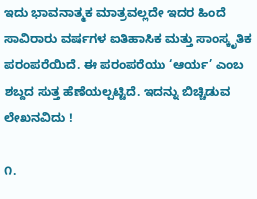ಇದು ಭಾವನಾತ್ಮಕ ಮಾತ್ರವಲ್ಲದೇ ಇದರ ಹಿಂದೆ ಸಾವಿರಾರು ವರ್ಷಗಳ ಐತಿಹಾಸಿಕ ಮತ್ತು ಸಾಂಸ್ಕೃತಿಕ ಪರಂಪರೆಯಿದೆ. ಈ ಪರಂಪರೆಯು ‘ಆರ್ಯ’ ಎಂಬ ಶಬ್ದದ ಸುತ್ತ ಹೆಣೆಯಲ್ಪಟ್ಟಿದೆ. ಇದನ್ನು ಬಿಚ್ಚಿಡುವ ಲೇಖನವಿದು !

೧.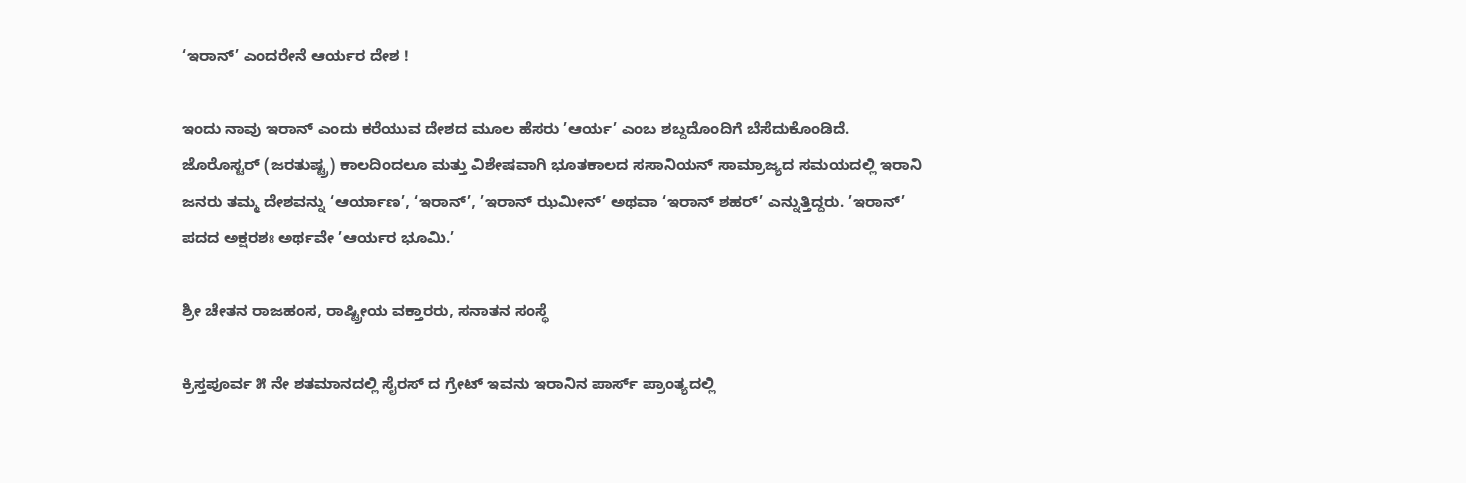‘ಇರಾನ್’ ಎಂದರೇನೆ ಆರ್ಯರ ದೇಶ !

ಇಂದು ನಾವು ಇರಾನ್ ಎಂದು ಕರೆಯುವ ದೇಶದ ಮೂಲ ಹೆಸರು ’ಆರ್ಯ’ ಎಂಬ ಶಬ್ದದೊಂದಿಗೆ ಬೆಸೆದುಕೊಂಡಿದೆ. ಜೊರೊಸ್ಟರ್ (ಜರತುಷ್ಟ್ರ) ಕಾಲದಿಂದಲೂ ಮತ್ತು ವಿಶೇಷವಾಗಿ ಭೂತಕಾಲದ ಸಸಾನಿಯನ್ ಸಾಮ್ರಾಜ್ಯದ ಸಮಯದಲ್ಲಿ ಇರಾನಿ ಜನರು ತಮ್ಮ ದೇಶವನ್ನು ‘ಆರ್ಯಾಣ’, ‘ಇರಾನ್’, ’ಇರಾನ್ ಝಮೀನ್’ ಅಥವಾ ‘ಇರಾನ್ ಶಹರ್’ ಎನ್ನುತ್ತಿದ್ದರು. ’ಇರಾನ್’ ಪದದ ಅಕ್ಷರಶಃ ಅರ್ಥವೇ ’ಆರ್ಯರ ಭೂಮಿ.’

ಶ್ರೀ ಚೇತನ ರಾಜಹಂಸ, ರಾಷ್ಟ್ರೀಯ ವಕ್ತಾರರು, ಸನಾತನ ಸಂಸ್ಥೆ

ಕ್ರಿಸ್ತಪೂರ್ವ ೫ ನೇ ಶತಮಾನದಲ್ಲಿ ಸೈರಸ್ ದ ಗ್ರೇಟ್ ಇವನು ಇರಾನಿನ ಪಾರ್ಸ್ ಪ್ರಾಂತ್ಯದಲ್ಲಿ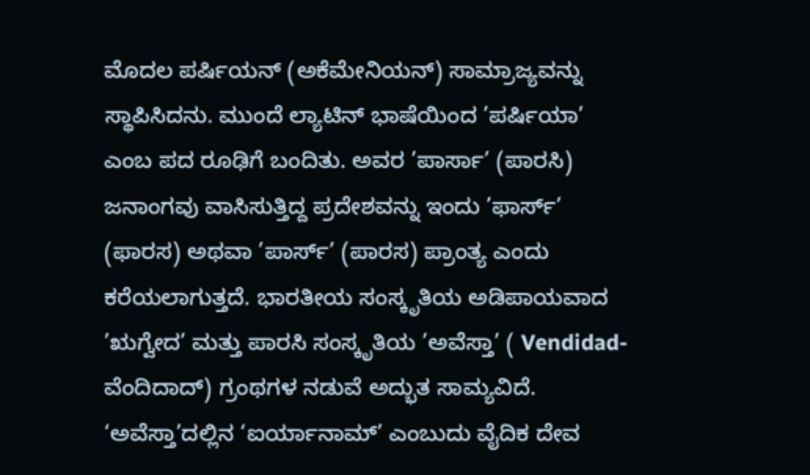ಮೊದಲ ಪರ್ಷಿಯನ್ (ಅಕೆಮೇನಿಯನ್) ಸಾಮ್ರಾಜ್ಯವನ್ನು ಸ್ಥಾಪಿಸಿದನು. ಮುಂದೆ ಲ್ಯಾಟಿನ್ ಭಾಷೆಯಿಂದ ’ಪರ್ಷಿಯಾ’ ಎಂಬ ಪದ ರೂಢಿಗೆ ಬಂದಿತು. ಅವರ ’ಪಾರ್ಸಾ’ (ಪಾರಸಿ) ಜನಾಂಗವು ವಾಸಿಸುತ್ತಿದ್ದ ಪ್ರದೇಶವನ್ನು ಇಂದು ’ಫಾರ್ಸ್’ (ಫಾರಸ) ಅಥವಾ ’ಪಾರ್ಸ್’ (ಪಾರಸ) ಪ್ರಾಂತ್ಯ ಎಂದು ಕರೆಯಲಾಗುತ್ತದೆ. ಭಾರತೀಯ ಸಂಸ್ಕೃತಿಯ ಅಡಿಪಾಯವಾದ ’ಋಗ್ವೇದ’ ಮತ್ತು ಪಾರಸಿ ಸಂಸ್ಕೃತಿಯ ’ಅವೆಸ್ತಾ’ ( Vendidad- ವೆಂದಿದಾದ್) ಗ್ರಂಥಗಳ ನಡುವೆ ಅದ್ಭುತ ಸಾಮ್ಯವಿದೆ. ‘ಅವೆಸ್ತಾ’ದಲ್ಲಿನ ‘ಐರ್ಯಾನಾಮ್’ ಎಂಬುದು ವೈದಿಕ ದೇವ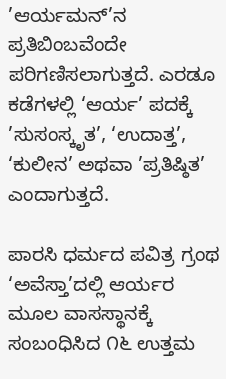’ಆರ್ಯಮನ್’ನ ಪ್ರತಿಬಿಂಬವೆಂದೇ ಪರಿಗಣಿಸಲಾಗುತ್ತದೆ. ಎರಡೂ ಕಡೆಗಳಲ್ಲಿ ‘ಆರ್ಯ’ ಪದಕ್ಕೆ ’ಸುಸಂಸ್ಕೃತ’, ‘ಉದಾತ್ತ’, ‘ಕುಲೀನ’ ಅಥವಾ ’ಪ್ರತಿಷ್ಠಿತ’ ಎಂದಾಗುತ್ತದೆ.

ಪಾರಸಿ ಧರ್ಮದ ಪವಿತ್ರ ಗ್ರಂಥ ‘ಅವೆಸ್ತಾ’ದಲ್ಲಿ ಆರ್ಯರ ಮೂಲ ವಾಸಸ್ಥಾನಕ್ಕೆ ಸಂಬಂಧಿಸಿದ ೧೬ ಉತ್ತಮ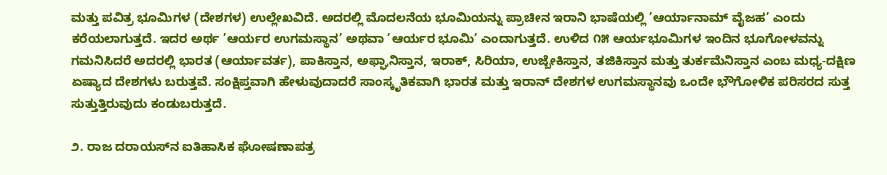ಮತ್ತು ಪವಿತ್ರ ಭೂಮಿಗಳ (ದೇಶಗಳ) ಉಲ್ಲೇಖವಿದೆ. ಅದರಲ್ಲಿ ಮೊದಲನೆಯ ಭೂಮಿಯನ್ನು ಪ್ರಾಚೀನ ಇರಾನಿ ಭಾಷೆಯಲ್ಲಿ ’ಆರ್ಯಾನಾಮ್ ವೈಜಹ’ ಎಂದು ಕರೆಯಲಾಗುತ್ತದೆ. ಇದರ ಅರ್ಥ ’ಆರ್ಯರ ಉಗಮಸ್ಥಾನ’ ಅಥವಾ ’ಆರ್ಯರ ಭೂಮಿ’ ಎಂದಾಗುತ್ತದೆ. ಉಳಿದ ೧೫ ಆರ್ಯಭೂಮಿಗಳ ಇಂದಿನ ಭೂಗೋಳವನ್ನು ಗಮನಿಸಿದರೆ ಅದರಲ್ಲಿ ಭಾರತ (ಆರ್ಯಾವರ್ತ), ಪಾಕಿಸ್ತಾನ, ಅಫ್ಘಾನಿಸ್ತಾನ, ಇರಾಕ್, ಸಿರಿಯಾ, ಉಜ್ಬೇಕಿಸ್ತಾನ, ತಜಿಕಿಸ್ತಾನ ಮತ್ತು ತುರ್ಕಮೆನಿಸ್ತಾನ ಎಂಬ ಮಧ್ಯ-ದಕ್ಷಿಣ ಏಷ್ಯಾದ ದೇಶಗಳು ಬರುತ್ತವೆ. ಸಂಕ್ಷಿಪ್ತವಾಗಿ ಹೇಳುವುದಾದರೆ ಸಾಂಸ್ಕೃತಿಕವಾಗಿ ಭಾರತ ಮತ್ತು ಇರಾನ್ ದೇಶಗಳ ಉಗಮಸ್ಥಾನವು ಒಂದೇ ಭೌಗೋಳಿಕ ಪರಿಸರದ ಸುತ್ತ ಸುತ್ತುತ್ತಿರುವುದು ಕಂಡುಬರುತ್ತದೆ.

೨. ರಾಜ ದರಾಯಸ್‌ನ ಐತಿಹಾಸಿಕ ಘೋಷಣಾಪತ್ರ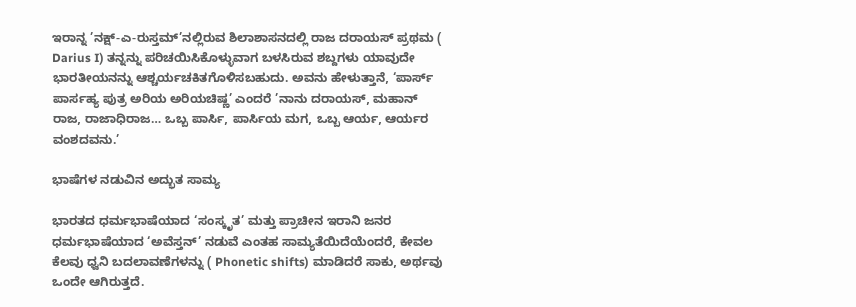ಇರಾನ್ನ ’ನಕ್ಷ್-ಎ-ರುಸ್ತಮ್’ನಲ್ಲಿರುವ ಶಿಲಾಶಾಸನದಲ್ಲಿ ರಾಜ ದರಾಯಸ್ ಪ್ರಥಮ ( Darius I) ತನ್ನನ್ನು ಪರಿಚಯಿಸಿಕೊಳ್ಳುವಾಗ ಬಳಸಿರುವ ಶಬ್ದಗಳು ಯಾವುದೇ ಭಾರತೀಯನನ್ನು ಆಶ್ಚರ್ಯಚಕಿತಗೊಳಿಸಬಹುದು. ಅವನು ಹೇಳುತ್ತಾನೆ, ‘ಪಾರ್ಸ್ ಪಾರ್ಸಹ್ಯ ಪುತ್ರ ಅರಿಯ ಅರಿಯಚಿಷ್ಣ’ ಎಂದರೆ ’ನಾನು ದರಾಯಸ್, ಮಹಾನ್ ರಾಜ, ರಾಜಾಧಿರಾಜ… ಒಬ್ಬ ಪಾರ್ಸಿ, ಪಾರ್ಸಿಯ ಮಗ, ಒಬ್ಬ ಆರ್ಯ, ಆರ್ಯರ ವಂಶದವನು.’

ಭಾಷೆಗಳ ನಡುವಿನ ಅದ್ಭುತ ಸಾಮ್ಯ

ಭಾರತದ ಧರ್ಮಭಾಷೆಯಾದ ‘ಸಂಸ್ಕೃತ’ ಮತ್ತು ಪ್ರಾಚೀನ ಇರಾನಿ ಜನರ ಧರ್ಮಭಾಷೆಯಾದ ‘ಅವೆಸ್ತನ್’ ನಡುವೆ ಎಂತಹ ಸಾಮ್ಯತೆಯಿದೆಯೆಂದರೆ, ಕೇವಲ ಕೆಲವು ಧ್ವನಿ ಬದಲಾವಣೆಗಳನ್ನು ( Phonetic shifts) ಮಾಡಿದರೆ ಸಾಕು, ಅರ್ಥವು ಒಂದೇ ಆಗಿರುತ್ತದೆ.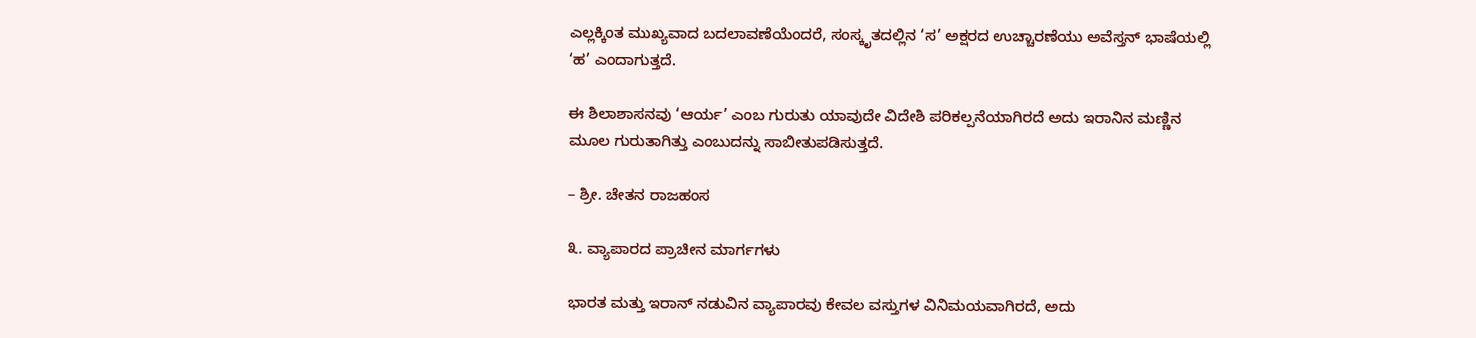ಎಲ್ಲಕ್ಕಿಂತ ಮುಖ್ಯವಾದ ಬದಲಾವಣೆಯೆಂದರೆ, ಸಂಸ್ಕೃತದಲ್ಲಿನ ‘ಸ’ ಅಕ್ಷರದ ಉಚ್ಚಾರಣೆಯು ಅವೆಸ್ತನ್ ಭಾಷೆಯಲ್ಲಿ ‘ಹ’ ಎಂದಾಗುತ್ತದೆ.

ಈ ಶಿಲಾಶಾಸನವು ‘ಆರ್ಯ’ ಎಂಬ ಗುರುತು ಯಾವುದೇ ವಿದೇಶಿ ಪರಿಕಲ್ಪನೆಯಾಗಿರದೆ ಅದು ಇರಾನಿನ ಮಣ್ಣಿನ ಮೂಲ ಗುರುತಾಗಿತ್ತು ಎಂಬುದನ್ನು ಸಾಬೀತುಪಡಿಸುತ್ತದೆ.

– ಶ್ರೀ. ಚೇತನ ರಾಜಹಂಸ

೩. ವ್ಯಾಪಾರದ ಪ್ರಾಚೀನ ಮಾರ್ಗಗಳು

ಭಾರತ ಮತ್ತು ಇರಾನ್ ನಡುವಿನ ವ್ಯಾಪಾರವು ಕೇವಲ ವಸ್ತುಗಳ ವಿನಿಮಯವಾಗಿರದೆ, ಅದು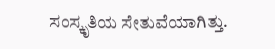ಸಂಸ್ಕೃತಿಯ ಸೇತುವೆಯಾಗಿತ್ತು.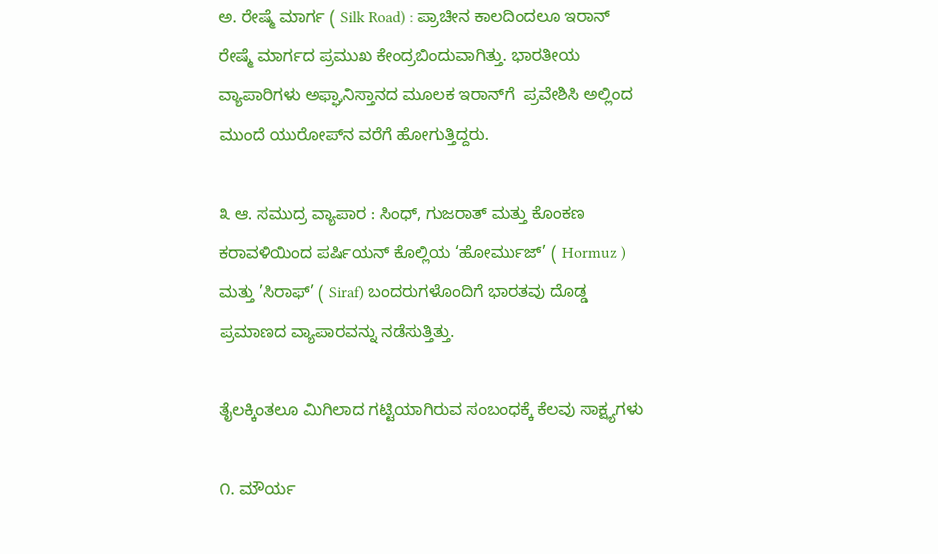ಅ. ರೇಷ್ಮೆ ಮಾರ್ಗ ( Silk Road) : ಪ್ರಾಚೀನ ಕಾಲದಿಂದಲೂ ಇರಾನ್ ರೇಷ್ಮೆ ಮಾರ್ಗದ ಪ್ರಮುಖ ಕೇಂದ್ರಬಿಂದುವಾಗಿತ್ತು. ಭಾರತೀಯ ವ್ಯಾಪಾರಿಗಳು ಅಫ್ಘಾನಿಸ್ತಾನದ ಮೂಲಕ ಇರಾನ್‌ಗೆ  ಪ್ರವೇಶಿಸಿ ಅಲ್ಲಿಂದ ಮುಂದೆ ಯುರೋಪ್‌ನ ವರೆಗೆ ಹೋಗುತ್ತಿದ್ದರು.

೩ ಆ. ಸಮುದ್ರ ವ್ಯಾಪಾರ : ಸಿಂಧ್, ಗುಜರಾತ್ ಮತ್ತು ಕೊಂಕಣ ಕರಾವಳಿಯಿಂದ ಪರ್ಷಿಯನ್ ಕೊಲ್ಲಿಯ ‘ಹೋರ್ಮುಜ್’ ( Hormuz ) ಮತ್ತು ’ಸಿರಾಫ್’ ( Siraf) ಬಂದರುಗಳೊಂದಿಗೆ ಭಾರತವು ದೊಡ್ಡ ಪ್ರಮಾಣದ ವ್ಯಾಪಾರವನ್ನು ನಡೆಸುತ್ತಿತ್ತು.

ತೈಲಕ್ಕಿಂತಲೂ ಮಿಗಿಲಾದ ಗಟ್ಟಿಯಾಗಿರುವ ಸಂಬಂಧಕ್ಕೆ ಕೆಲವು ಸಾಕ್ಷ್ಯಗಳು

೧. ಮೌರ್ಯ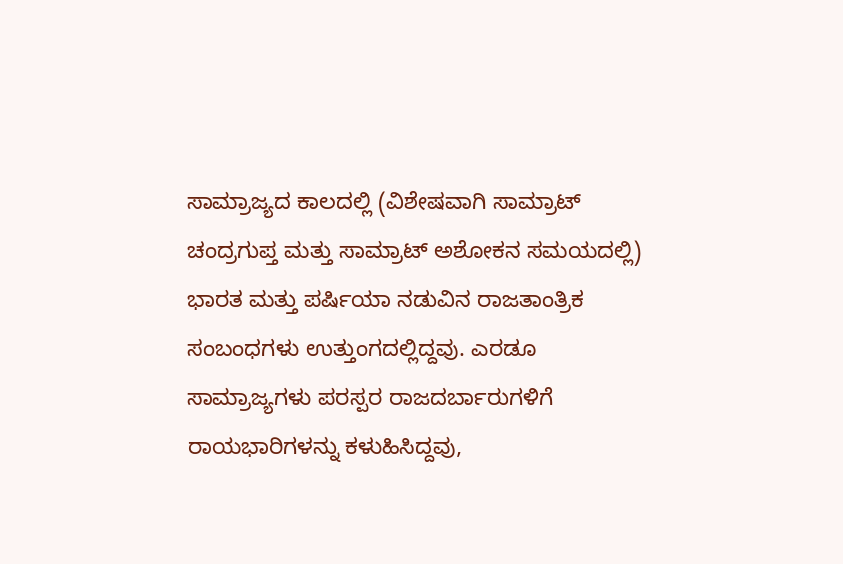ಸಾಮ್ರಾಜ್ಯದ ಕಾಲದಲ್ಲಿ (ವಿಶೇಷವಾಗಿ ಸಾಮ್ರಾಟ್ ಚಂದ್ರಗುಪ್ತ ಮತ್ತು ಸಾಮ್ರಾಟ್ ಅಶೋಕನ ಸಮಯದಲ್ಲಿ) ಭಾರತ ಮತ್ತು ಪರ್ಷಿಯಾ ನಡುವಿನ ರಾಜತಾಂತ್ರಿಕ ಸಂಬಂಧಗಳು ಉತ್ತುಂಗದಲ್ಲಿದ್ದವು. ಎರಡೂ ಸಾಮ್ರಾಜ್ಯಗಳು ಪರಸ್ಪರ ರಾಜದರ್ಬಾರುಗಳಿಗೆ ರಾಯಭಾರಿಗಳನ್ನು ಕಳುಹಿಸಿದ್ದವು,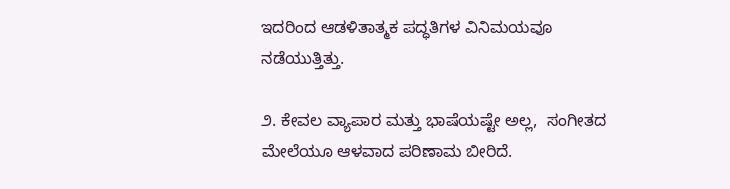ಇದರಿಂದ ಆಡಳಿತಾತ್ಮಕ ಪದ್ಧತಿಗಳ ವಿನಿಮಯವೂ ನಡೆಯುತ್ತಿತ್ತು.

೨. ಕೇವಲ ವ್ಯಾಪಾರ ಮತ್ತು ಭಾಷೆಯಷ್ಟೇ ಅಲ್ಲ,  ಸಂಗೀತದ ಮೇಲೆಯೂ ಆಳವಾದ ಪರಿಣಾಮ ಬೀರಿದೆ.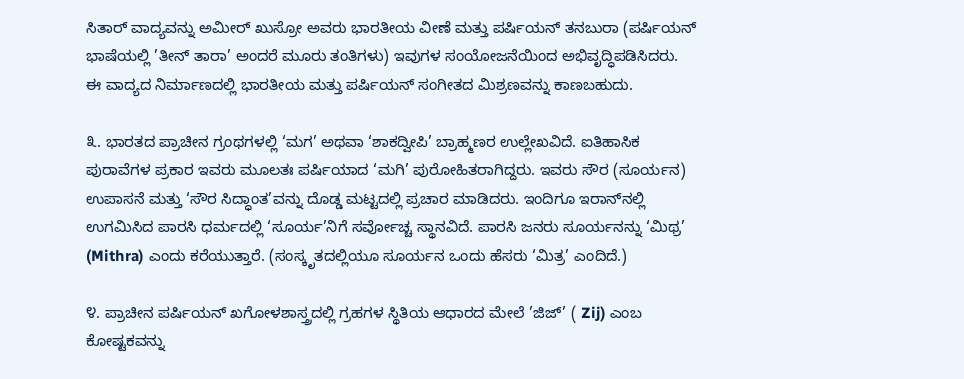ಸಿತಾರ್ ವಾದ್ಯವನ್ನು ಅಮೀರ್ ಖುಸ್ರೋ ಅವರು ಭಾರತೀಯ ವೀಣೆ ಮತ್ತು ಪರ್ಷಿಯನ್ ತನಬುರಾ (ಪರ್ಷಿಯನ್ ಭಾಷೆಯಲ್ಲಿ ’ತೀನ್ ತಾರಾ’ ಅಂದರೆ ಮೂರು ತಂತಿಗಳು) ಇವುಗಳ ಸಂಯೋಜನೆಯಿಂದ ಅಭಿವೃದ್ಧಿಪಡಿಸಿದರು. ಈ ವಾದ್ಯದ ನಿರ್ಮಾಣದಲ್ಲಿ ಭಾರತೀಯ ಮತ್ತು ಪರ್ಷಿಯನ್ ಸಂಗೀತದ ಮಿಶ್ರಣವನ್ನು ಕಾಣಬಹುದು.

೩. ಭಾರತದ ಪ್ರಾಚೀನ ಗ್ರಂಥಗಳಲ್ಲಿ ‘ಮಗ’ ಅಥವಾ ‘ಶಾಕದ್ವೀಪಿ’ ಬ್ರಾಹ್ಮಣರ ಉಲ್ಲೇಖವಿದೆ. ಐತಿಹಾಸಿಕ ಪುರಾವೆಗಳ ಪ್ರಕಾರ ಇವರು ಮೂಲತಃ ಪರ್ಷಿಯಾದ ‘ಮಗಿ’ ಪುರೋಹಿತರಾಗಿದ್ದರು. ಇವರು ಸೌರ (ಸೂರ್ಯನ) ಉಪಾಸನೆ ಮತ್ತು ‘ಸೌರ ಸಿದ್ಧಾಂತ’ವನ್ನು ದೊಡ್ಡ ಮಟ್ಟದಲ್ಲಿ ಪ್ರಚಾರ ಮಾಡಿದರು. ಇಂದಿಗೂ ಇರಾನ್‌ನಲ್ಲಿ ಉಗಮಿಸಿದ ಪಾರಸಿ ಧರ್ಮದಲ್ಲಿ ‘ಸೂರ್ಯ’ನಿಗೆ ಸರ್ವೋಚ್ಚ ಸ್ಥಾನವಿದೆ. ಪಾರಸಿ ಜನರು ಸೂರ್ಯನನ್ನು ‘ಮಿಥ್ರ’ (Mithra) ಎಂದು ಕರೆಯುತ್ತಾರೆ. (ಸಂಸ್ಕೃತದಲ್ಲಿಯೂ ಸೂರ್ಯನ ಒಂದು ಹೆಸರು ‘ಮಿತ್ರ’ ಎಂದಿದೆ.)

೪. ಪ್ರಾಚೀನ ಪರ್ಷಿಯನ್ ಖಗೋಳಶಾಸ್ತ್ರದಲ್ಲಿ ಗ್ರಹಗಳ ಸ್ಥಿತಿಯ ಆಧಾರದ ಮೇಲೆ ’ಜಿಜ್’ ( Zij) ಎಂಬ ಕೋಷ್ಟಕವನ್ನು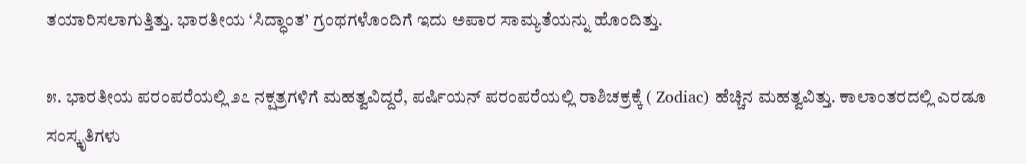ತಯಾರಿಸಲಾಗುತ್ತಿತ್ತು. ಭಾರತೀಯ ‘ಸಿದ್ಧಾಂತ’ ಗ್ರಂಥಗಳೊಂದಿಗೆ ಇದು ಅಪಾರ ಸಾಮ್ಯತೆಯನ್ನು ಹೊಂದಿತ್ತು.

೫. ಭಾರತೀಯ ಪರಂಪರೆಯಲ್ಲಿ ೨೭ ನಕ್ಷತ್ರಗಳಿಗೆ ಮಹತ್ವವಿದ್ದರೆ, ಪರ್ಷಿಯನ್ ಪರಂಪರೆಯಲ್ಲಿ ರಾಶಿಚಕ್ರಕ್ಕೆ ( Zodiac) ಹೆಚ್ಚಿನ ಮಹತ್ವವಿತ್ತು. ಕಾಲಾಂತರದಲ್ಲಿ ಎರಡೂ ಸಂಸ್ಕೃತಿಗಳು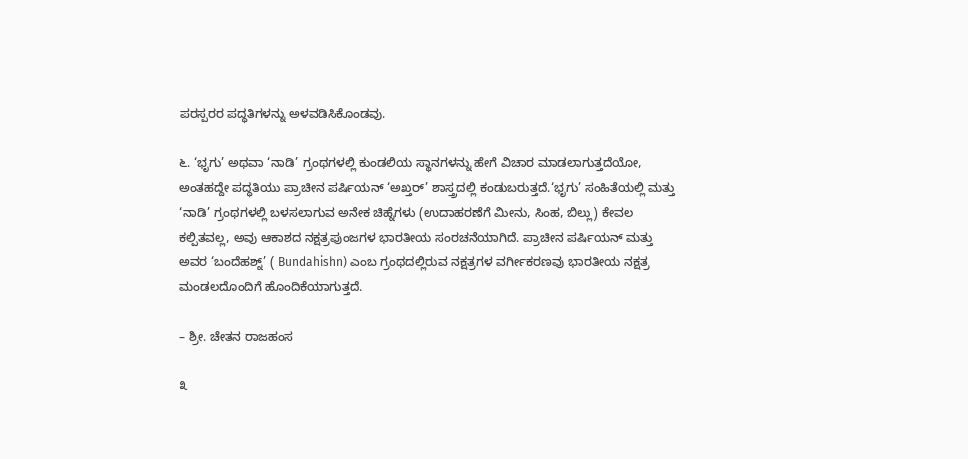ಪರಸ್ಪರರ ಪದ್ಧತಿಗಳನ್ನು ಅಳವಡಿಸಿಕೊಂಡವು.

೬. ‘ಭೃಗು’ ಅಥವಾ ‘ನಾಡಿ’ ಗ್ರಂಥಗಳಲ್ಲಿ ಕುಂಡಲಿಯ ಸ್ಥಾನಗಳನ್ನು ಹೇಗೆ ವಿಚಾರ ಮಾಡಲಾಗುತ್ತದೆಯೋ, ಅಂತಹದ್ದೇ ಪದ್ಧತಿಯು ಪ್ರಾಚೀನ ಪರ್ಷಿಯನ್ ‘ಅಖ್ತರ್’ ಶಾಸ್ತ್ರದಲ್ಲಿ ಕಂಡುಬರುತ್ತದೆ.‘ಭೃಗು’ ಸಂಹಿತೆಯಲ್ಲಿ ಮತ್ತು ‘ನಾಡಿ’ ಗ್ರಂಥಗಳಲ್ಲಿ ಬಳಸಲಾಗುವ ಅನೇಕ ಚಿಹ್ನೆಗಳು (ಉದಾಹರಣೆಗೆ ಮೀನು, ಸಿಂಹ, ಬಿಲ್ಲು) ಕೇವಲ ಕಲ್ಪಿತವಲ್ಲ, ಅವು ಆಕಾಶದ ನಕ್ಷತ್ರಪುಂಜಗಳ ಭಾರತೀಯ ಸಂರಚನೆಯಾಗಿದೆ. ಪ್ರಾಚೀನ ಪರ್ಷಿಯನ್ ಮತ್ತು ಅವರ ‘ಬಂದೆಹಶ್ನ್’ ( Bundahishn) ಎಂಬ ಗ್ರಂಥದಲ್ಲಿರುವ ನಕ್ಷತ್ರಗಳ ವರ್ಗೀಕರಣವು ಭಾರತೀಯ ನಕ್ಷತ್ರ ಮಂಡಲದೊಂದಿಗೆ ಹೊಂದಿಕೆಯಾಗುತ್ತದೆ.

– ಶ್ರೀ. ಚೇತನ ರಾಜಹಂಸ

೩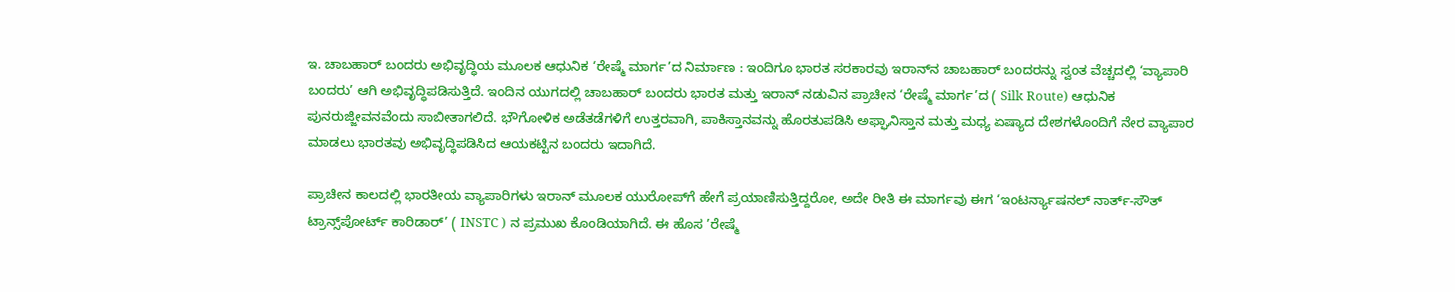ಇ. ಚಾಬಹಾರ್ ಬಂದರು ಅಭಿವೃದ್ಧಿಯ ಮೂಲಕ ಆಧುನಿಕ ‘ರೇಷ್ಮೆ ಮಾರ್ಗ’ದ ನಿರ್ಮಾಣ : ಇಂದಿಗೂ ಭಾರತ ಸರಕಾರವು ಇರಾನ್‌ನ ಚಾಬಹಾರ್ ಬಂದರನ್ನು ಸ್ವಂತ ವೆಚ್ಚದಲ್ಲಿ ‘ವ್ಯಾಪಾರಿ ಬಂದರು’ ಆಗಿ ಅಭಿವೃದ್ಧಿಪಡಿಸುತ್ತಿದೆ. ಇಂದಿನ ಯುಗದಲ್ಲಿ ಚಾಬಹಾರ್ ಬಂದರು ಭಾರತ ಮತ್ತು ಇರಾನ್ ನಡುವಿನ ಪ್ರಾಚೀನ ‘ರೇಷ್ಮೆ ಮಾರ್ಗ’ದ ( Silk Route) ಆಧುನಿಕ ಪುನರುಜ್ಜೀವನವೆಂದು ಸಾಬೀತಾಗಲಿದೆ. ಭೌಗೋಳಿಕ ಅಡೆತಡೆಗಳಿಗೆ ಉತ್ತರವಾಗಿ, ಪಾಕಿಸ್ತಾನವನ್ನು ಹೊರತುಪಡಿಸಿ ಅಫ್ಘಾನಿಸ್ತಾನ ಮತ್ತು ಮಧ್ಯ ಏಷ್ಯಾದ ದೇಶಗಳೊಂದಿಗೆ ನೇರ ವ್ಯಾಪಾರ ಮಾಡಲು ಭಾರತವು ಅಭಿವೃದ್ಧಿಪಡಿಸಿದ ಆಯಕಟ್ಟಿನ ಬಂದರು ಇದಾಗಿದೆ.

ಪ್ರಾಚೀನ ಕಾಲದಲ್ಲಿ ಭಾರತೀಯ ವ್ಯಾಪಾರಿಗಳು ಇರಾನ್ ಮೂಲಕ ಯುರೋಪ್‌ಗೆ ಹೇಗೆ ಪ್ರಯಾಣಿಸುತ್ತಿದ್ದರೋ, ಅದೇ ರೀತಿ ಈ ಮಾರ್ಗವು ಈಗ ‘ಇಂಟರ್ನ್ಯಾಷನಲ್ ನಾರ್ತ್-ಸೌತ್ ಟ್ರಾನ್ಸ್‌ಪೋರ್ಟ್ ಕಾರಿಡಾರ್’ ( INSTC ) ನ ಪ್ರಮುಖ ಕೊಂಡಿಯಾಗಿದೆ. ಈ ಹೊಸ ’ರೇಷ್ಮೆ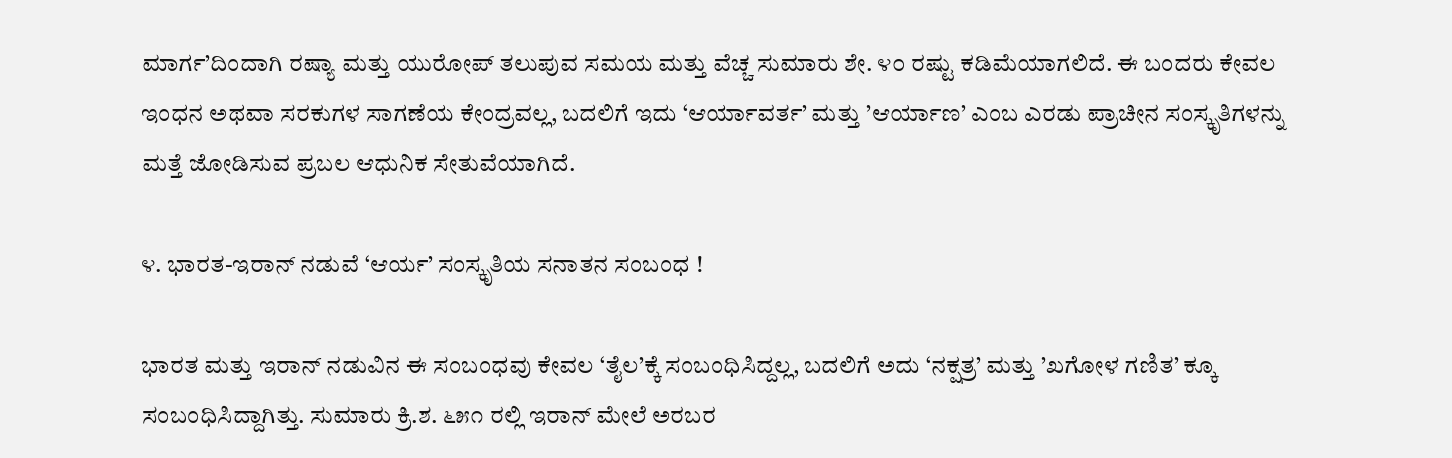ಮಾರ್ಗ’ದಿಂದಾಗಿ ರಷ್ಯಾ ಮತ್ತು ಯುರೋಪ್ ತಲುಪುವ ಸಮಯ ಮತ್ತು ವೆಚ್ಚ ಸುಮಾರು ಶೇ. ೪೦ ರಷ್ಟು ಕಡಿಮೆಯಾಗಲಿದೆ. ಈ ಬಂದರು ಕೇವಲ ಇಂಧನ ಅಥವಾ ಸರಕುಗಳ ಸಾಗಣೆಯ ಕೇಂದ್ರವಲ್ಲ, ಬದಲಿಗೆ ಇದು ‘ಆರ್ಯಾವರ್ತ’ ಮತ್ತು ’ಆರ್ಯಾಣ’ ಎಂಬ ಎರಡು ಪ್ರಾಚೀನ ಸಂಸ್ಕೃತಿಗಳನ್ನು ಮತ್ತೆ ಜೋಡಿಸುವ ಪ್ರಬಲ ಆಧುನಿಕ ಸೇತುವೆಯಾಗಿದೆ.

೪. ಭಾರತ-ಇರಾನ್ ನಡುವೆ ‘ಆರ್ಯ’ ಸಂಸ್ಕೃತಿಯ ಸನಾತನ ಸಂಬಂಧ !

ಭಾರತ ಮತ್ತು ಇರಾನ್ ನಡುವಿನ ಈ ಸಂಬಂಧವು ಕೇವಲ ‘ತೈಲ’ಕ್ಕೆ ಸಂಬಂಧಿಸಿದ್ದಲ್ಲ, ಬದಲಿಗೆ ಅದು ‘ನಕ್ಷತ್ರ’ ಮತ್ತು ’ಖಗೋಳ ಗಣಿತ’ ಕ್ಕೂ ಸಂಬಂಧಿಸಿದ್ದಾಗಿತ್ತು. ಸುಮಾರು ಕ್ರಿ.ಶ. ೬೫೧ ರಲ್ಲಿ ಇರಾನ್ ಮೇಲೆ ಅರಬರ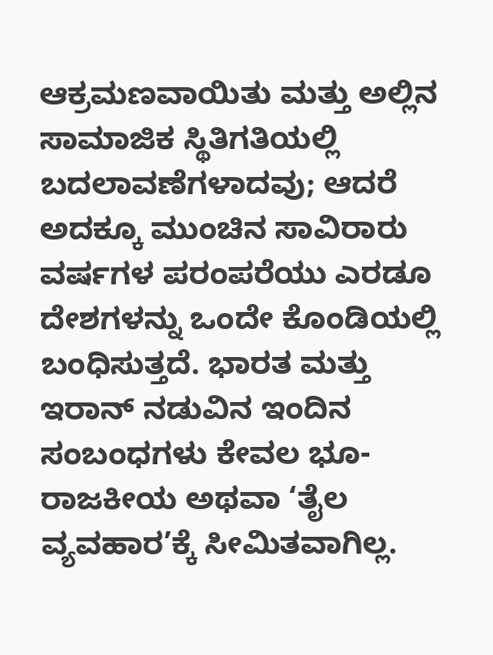ಆಕ್ರಮಣವಾಯಿತು ಮತ್ತು ಅಲ್ಲಿನ ಸಾಮಾಜಿಕ ಸ್ಥಿತಿಗತಿಯಲ್ಲಿ ಬದಲಾವಣೆಗಳಾದವು; ಆದರೆ ಅದಕ್ಕೂ ಮುಂಚಿನ ಸಾವಿರಾರು ವರ್ಷಗಳ ಪರಂಪರೆಯು ಎರಡೂ ದೇಶಗಳನ್ನು ಒಂದೇ ಕೊಂಡಿಯಲ್ಲಿ ಬಂಧಿಸುತ್ತದೆ. ಭಾರತ ಮತ್ತು ಇರಾನ್ ನಡುವಿನ ಇಂದಿನ ಸಂಬಂಧಗಳು ಕೇವಲ ಭೂ-ರಾಜಕೀಯ ಅಥವಾ ‘ತೈಲ ವ್ಯವಹಾರ’ಕ್ಕೆ ಸೀಮಿತವಾಗಿಲ್ಲ.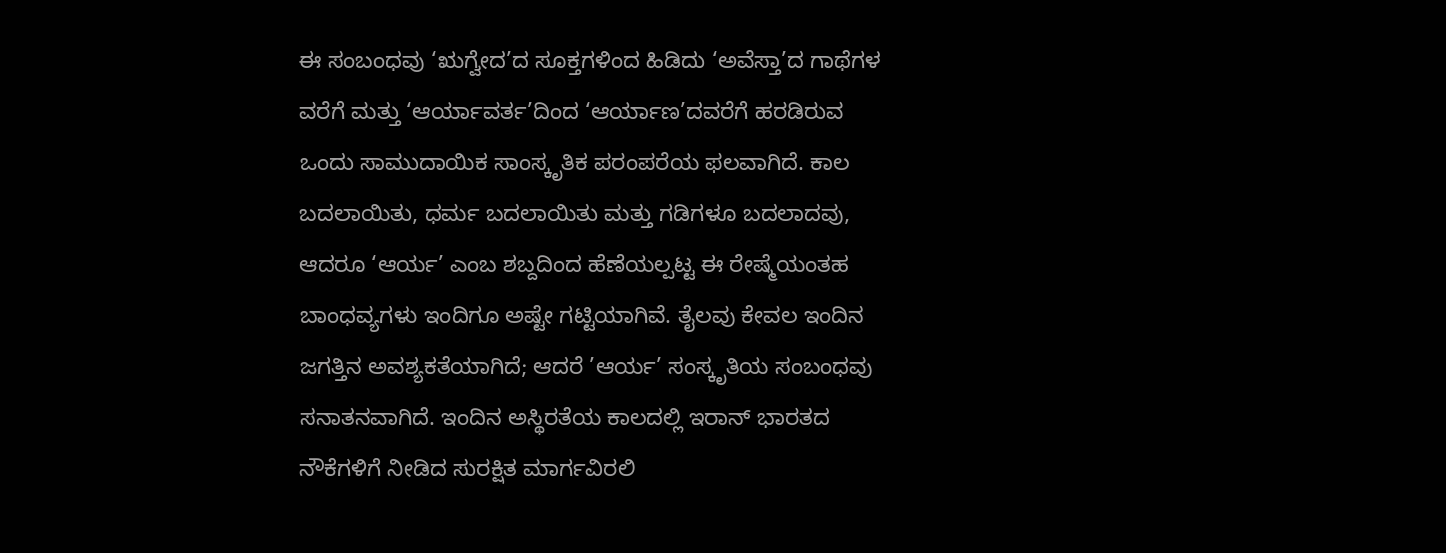ಈ ಸಂಬಂಧವು ‘ಋಗ್ವೇದ’ದ ಸೂಕ್ತಗಳಿಂದ ಹಿಡಿದು ‘ಅವೆಸ್ತಾ’ದ ಗಾಥೆಗಳ ವರೆಗೆ ಮತ್ತು ‘ಆರ್ಯಾವರ್ತ’ದಿಂದ ‘ಆರ್ಯಾಣ’ದವರೆಗೆ ಹರಡಿರುವ ಒಂದು ಸಾಮುದಾಯಿಕ ಸಾಂಸ್ಕೃತಿಕ ಪರಂಪರೆಯ ಫಲವಾಗಿದೆ. ಕಾಲ ಬದಲಾಯಿತು, ಧರ್ಮ ಬದಲಾಯಿತು ಮತ್ತು ಗಡಿಗಳೂ ಬದಲಾದವು, ಆದರೂ ‘ಆರ್ಯ’ ಎಂಬ ಶಬ್ದದಿಂದ ಹೆಣೆಯಲ್ಪಟ್ಟ ಈ ರೇಷ್ಮೆಯಂತಹ ಬಾಂಧವ್ಯಗಳು ಇಂದಿಗೂ ಅಷ್ಟೇ ಗಟ್ಟಿಯಾಗಿವೆ. ತೈಲವು ಕೇವಲ ಇಂದಿನ ಜಗತ್ತಿನ ಅವಶ್ಯಕತೆಯಾಗಿದೆ; ಆದರೆ ’ಆರ್ಯ’ ಸಂಸ್ಕೃತಿಯ ಸಂಬಂಧವು ಸನಾತನವಾಗಿದೆ. ಇಂದಿನ ಅಸ್ಥಿರತೆಯ ಕಾಲದಲ್ಲಿ ಇರಾನ್ ಭಾರತದ ನೌಕೆಗಳಿಗೆ ನೀಡಿದ ಸುರಕ್ಷಿತ ಮಾರ್ಗವಿರಲಿ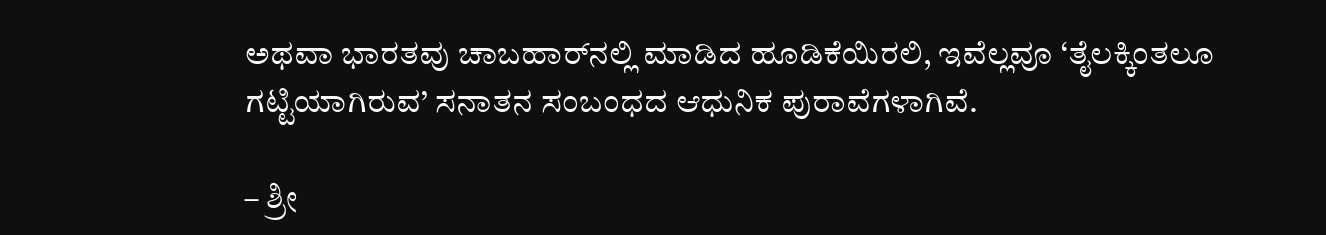ಅಥವಾ ಭಾರತವು ಚಾಬಹಾರ್‌ನಲ್ಲಿ ಮಾಡಿದ ಹೂಡಿಕೆಯಿರಲಿ, ಇವೆಲ್ಲವೂ ‘ತೈಲಕ್ಕಿಂತಲೂ ಗಟ್ಟಿಯಾಗಿರುವ’ ಸನಾತನ ಸಂಬಂಧದ ಆಧುನಿಕ ಪುರಾವೆಗಳಾಗಿವೆ.

– ಶ್ರೀ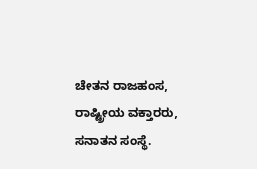ಚೇತನ ರಾಜಹಂಸ, ರಾಷ್ಟ್ರೀಯ ವಕ್ತಾರರು, ಸನಾತನ ಸಂಸ್ಥೆ.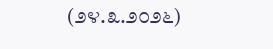(೨೪.೩.೨೦೨೬)